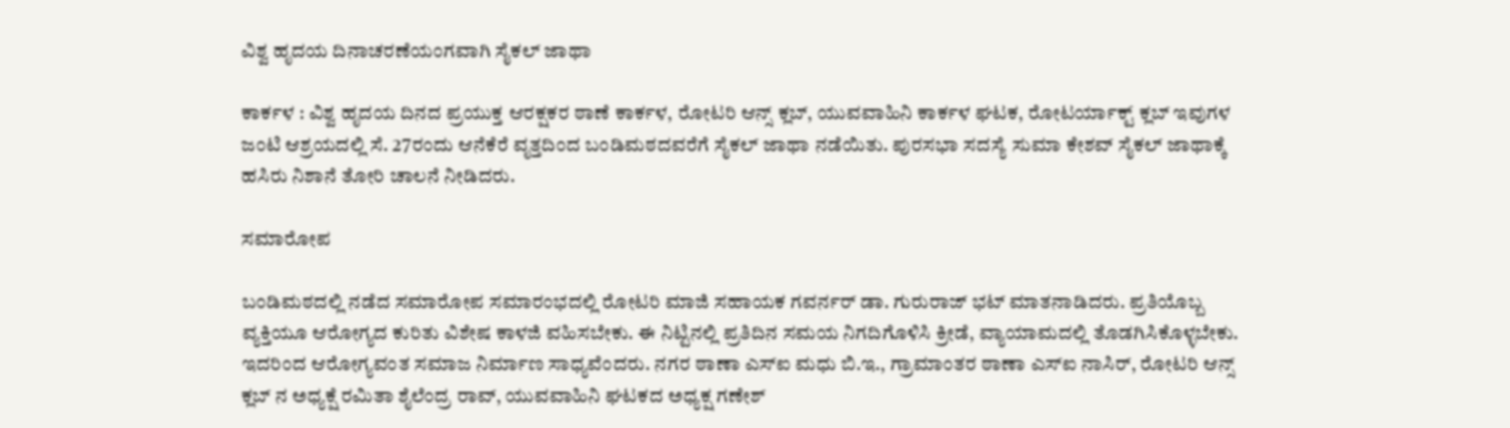ವಿಶ್ವ ಹೃದಯ ದಿನಾಚರಣೆಯಂಗವಾಗಿ ಸೈಕಲ್‌ ಜಾಥಾ

ಕಾರ್ಕಳ : ವಿಶ್ವ ಹೃದಯ ದಿನದ ಪ್ರಯುಕ್ತ ಆರಕ್ಷಕರ ಠಾಣೆ ಕಾರ್ಕಳ‌, ರೋಟರಿ ಆನ್ಸ್ ಕ್ಲಬ್, ಯುವವಾಹಿನಿ ಕಾರ್ಕಳ ಘಟಕ, ರೋಟರ್ಯಾಕ್ಟ್ ಕ್ಲಬ್ ಇವುಗಳ ಜಂಟಿ ಆಶ್ರಯದಲ್ಲಿ ಸೆ. 27ರಂದು ಆನೆಕೆರೆ ವೃತ್ತದಿಂದ ಬಂಡಿಮಠದವರೆಗೆ ಸೈಕಲ್ ಜಾಥಾ ನಡೆಯಿತು. ಪುರಸಭಾ ಸದಸ್ಯೆ ಸುಮಾ ಕೇಶವ್ ಸೈಕಲ್‌ ಜಾಥಾಕ್ಕೆ ಹಸಿರು ನಿಶಾನೆ ತೋರಿ ಚಾಲನೆ ನೀಡಿದರು.

ಸಮಾರೋಪ

ಬಂಡಿಮಠದಲ್ಲಿ ನಡೆದ ಸಮಾರೋಪ ಸಮಾರಂಭದಲ್ಲಿ ರೋಟರಿ ಮಾಜಿ ಸಹಾಯಕ ಗವರ್ನರ್ ಡಾ. ಗುರುರಾಜ್ ಭಟ್‌ ಮಾತನಾಡಿದರು. ಪ್ರತಿಯೊಬ್ಬ ವ್ಯಕ್ತಿಯೂ ಆರೋಗ್ಯದ ಕುರಿತು ವಿಶೇಷ ಕಾಳಜಿ ವಹಿಸಬೇಕು. ಈ ನಿಟ್ಟಿನಲ್ಲಿ ಪ್ರತಿದಿನ ಸಮಯ ನಿಗದಿಗೊಳಿಸಿ ಕ್ರೀಡೆ, ವ್ಯಾಯಾಮದಲ್ಲಿ ತೊಡಗಿಸಿಕೊಳ್ಳಬೇಕು. ಇದರಿಂದ ಆರೋಗ್ಯವಂತ ಸಮಾಜ ನಿರ್ಮಾಣ ಸಾಧ್ಯವೆಂದರು. ನಗರ ಠಾಣಾ ಎಸ್‌ಐ ಮಧು ಬಿ.ಇ., ಗ್ರಾಮಾಂತರ ಠಾಣಾ ಎಸ್‌ಐ ನಾಸಿರ್, ರೋಟರಿ ಆನ್ಸ್ ಕ್ಲಬ್‌ ನ ಅಧ್ಯಕ್ಷೆ ರಮಿತಾ ಶೈಲೆಂದ್ರ ರಾವ್, ಯುವವಾಹಿನಿ ಘಟಕದ ಅಧ್ಯಕ್ಷ ಗಣೇಶ್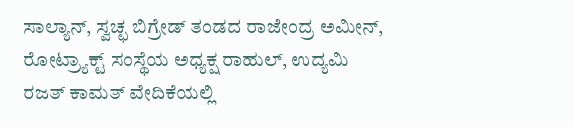ಸಾಲ್ಯಾನ್, ಸ್ವಚ್ಛ ಬಿಗ್ರೇಡ್ ತಂಡದ ರಾಜೇಂದ್ರ ಅಮೀನ್, ರೋಟ್ರ್ಯಾಕ್ಟ್ ಸಂಸ್ಥೆಯ ಅಧ್ಯಕ್ಷ ರಾಹುಲ್, ಉದ್ಯಮಿ ರಜತ್ ಕಾಮತ್ ವೇದಿಕೆಯಲ್ಲಿ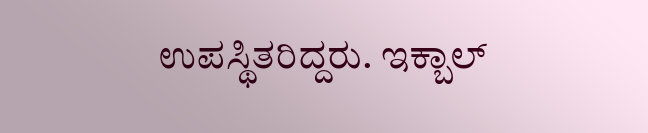ಉಪಸ್ಥಿತರಿದ್ದರು. ಇಕ್ಬಾಲ್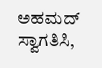ಅಹಮದ್ ಸ್ವಾಗತಿಸಿ,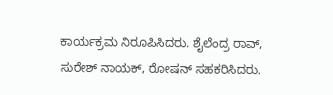ಕಾರ್ಯಕ್ರಮ ನಿರೂಪಿಸಿದರು. ಶೈಲೆಂದ್ರ ರಾವ್, ಸುರೇಶ್ ನಾಯಕ್, ರೋಷನ್ ಸಹಕರಿಸಿದರು.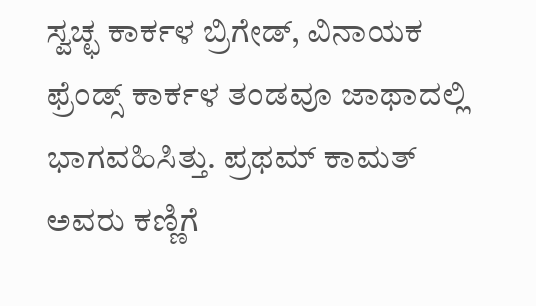ಸ್ವಚ್ಛ ಕಾರ್ಕಳ ಬ್ರಿಗೇಡ್, ವಿನಾಯಕ ಫ್ರೆಂಡ್ಸ್ ಕಾರ್ಕಳ‌ ತಂಡವೂ ಜಾಥಾದಲ್ಲಿ ಭಾಗವಹಿಸಿತ್ತು. ಪ್ರಥಮ್ ಕಾಮತ್ ಅವರು ಕಣ್ಣಿಗೆ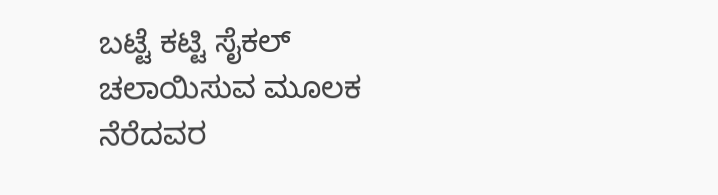ಬಟ್ಟೆ ಕಟ್ಟಿ ಸೈಕಲ್ ಚಲಾಯಿಸುವ ಮೂಲಕ ನೆರೆದವರ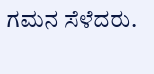ಗಮನ ಸೆಳೆದರು.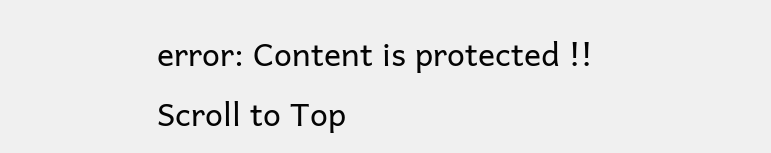error: Content is protected !!
Scroll to Top